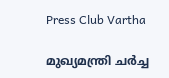Press Club Vartha

മുഖ്യമന്ത്രി ചര്‍ച്ച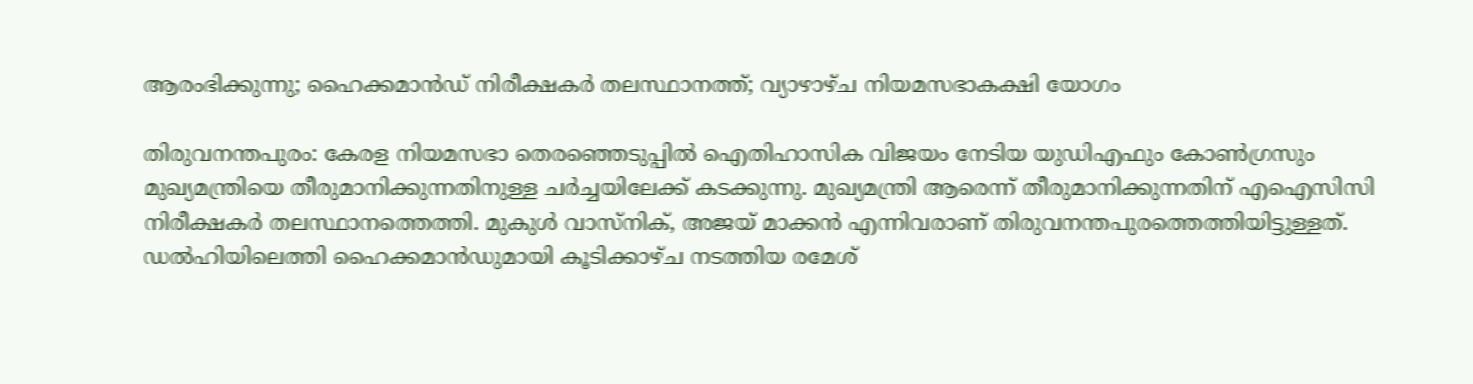ആരംഭിക്കുന്നു; ഹൈക്കമാന്‍ഡ് നിരീക്ഷകര്‍ തലസ്ഥാനത്ത്; വ്യാഴാഴ്ച നിയമസഭാകക്ഷി യോഗം

തിരുവനന്തപുരം: കേരള നിയമസഭാ തെരഞ്ഞെടുപ്പില്‍ ഐതിഹാസിക വിജയം നേടിയ യുഡിഎഫും കോണ്‍ഗ്രസും മുഖ്യമന്ത്രിയെ തീരുമാനിക്കുന്നതിനുള്ള ചര്‍ച്ചയിലേക്ക് കടക്കുന്നു. മുഖ്യമന്ത്രി ആരെന്ന് തീരുമാനിക്കുന്നതിന് എഐസിസി നിരീക്ഷകര്‍ തലസ്ഥാനത്തെത്തി. മുകുള്‍ വാസ്‌നിക്, അജയ് മാക്കന്‍ എന്നിവരാണ് തിരുവനന്തപുരത്തെത്തിയിട്ടുള്ളത്. ഡല്‍ഹിയിലെത്തി ഹൈക്കമാന്‍ഡുമായി കൂടിക്കാഴ്ച നടത്തിയ രമേശ്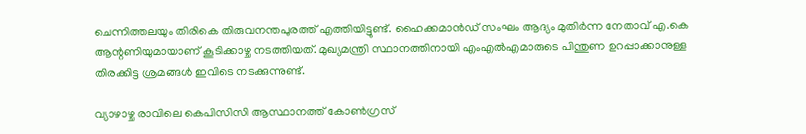ചെന്നിത്തലയും തിരികെ തിരുവനന്തപുരത്ത് എത്തിയിട്ടുണ്ട്. ഹൈക്കമാന്‍ഡ് സംഘം ആദ്യം മുതിര്‍ന്ന നേതാവ് എ.കെ ആന്റണിയുമായാണ് കൂടിക്കാഴ്ച നടത്തിയത്. മുഖ്യമന്ത്രി സ്ഥാനത്തിനായി എംഎല്‍എമാരുടെ പിന്തുണ ഉറപ്പാക്കാനുള്ള തിരക്കിട്ട ശ്രമങ്ങള്‍ ഇവിടെ നടക്കുന്നുണ്ട്.

വ്യാഴാഴ്ച രാവിലെ കെപിസിസി ആസ്ഥാനത്ത് കോണ്‍ഗ്രസ്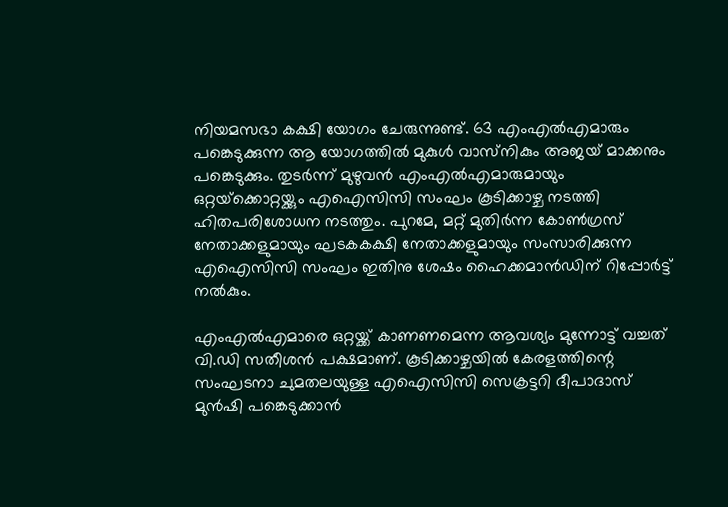നിയമസഭാ കക്ഷി യോഗം ചേരുന്നുണ്ട്. 63 എംഎല്‍എമാരും പങ്കെടുക്കുന്ന ആ യോഗത്തില്‍ മുകുള്‍ വാസ്‌നികും അജയ് മാക്കനും പങ്കെടുക്കും. തുടര്‍ന്ന് മുഴുവന്‍ എംഎല്‍എമാരുമായും ഒറ്റയ്‌ക്കൊറ്റയ്ക്കും എഐസിസി സംഘം കൂടിക്കാഴ്ച നടത്തി ഹിതപരിശോധന നടത്തും. പുറമേ, മറ്റ് മുതിര്‍ന്ന കോണ്‍ഗ്രസ് നേതാക്കളുമായും ഘടകകക്ഷി നേതാക്കളുമായും സംസാരിക്കുന്ന എഐസിസി സംഘം ഇതിനു ശേഷം ഹൈക്കമാന്‍ഡിന് റിപ്പോര്‍ട്ട് നല്‍കും.

എംഎല്‍എമാരെ ഒറ്റയ്ക്ക് കാണണമെന്ന ആവശ്യം മുന്നോട്ട് വച്ചത് വി.ഡി സതീശന്‍ പക്ഷമാണ്. കൂടിക്കാഴ്ചയില്‍ കേരളത്തിന്റെ സംഘടനാ ചുമതലയുള്ള എഐസിസി സെക്രട്ടറി ദീപാദാസ് മുന്‍ഷി പങ്കെടുക്കാന്‍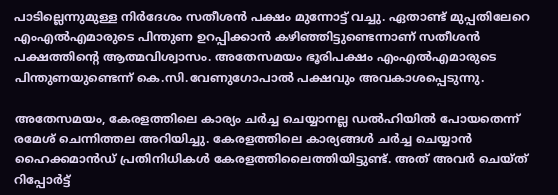പാടില്ലെന്നുമുള്ള നിര്‍ദേശം സതീശന്‍ പക്ഷം മുന്നോട്ട് വച്ചു. ഏതാണ്ട് മുപ്പതിലേറെ എംഎല്‍എമാരുടെ പിന്തുണ ഉറപ്പിക്കാന്‍ കഴിഞ്ഞിട്ടുണ്ടെന്നാണ് സതീശന്‍ പക്ഷത്തിന്റെ ആത്മവിശ്വാസം. അതേസമയം ഭൂരിപക്ഷം എംഎല്‍എമാരുടെ പിന്തുണയുണ്ടെന്ന് കെ.സി.വേണുഗോപാല്‍ പക്ഷവും അവകാശപ്പെടുന്നു.

അതേസമയം, കേരളത്തിലെ കാര്യം ചര്‍ച്ച ചെയ്യാനല്ല ഡല്‍ഹിയില്‍ പോയതെന്ന് രമേശ് ചെന്നിത്തല അറിയിച്ചു. കേരളത്തിലെ കാര്യങ്ങള്‍ ചര്‍ച്ച ചെയ്യാന്‍ ഹൈക്കമാന്‍ഡ് പ്രതിനിധികള്‍ കേരളത്തിലൈത്തിയിട്ടുണ്ട്. അത് അവര്‍ ചെയ്ത് റിപ്പോര്‍ട്ട്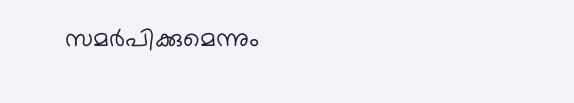സമര്‍പിക്കുമെന്നും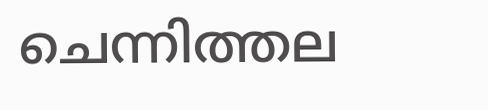ചെന്നിത്തല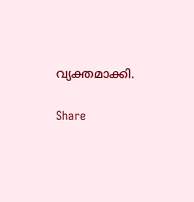വ്യക്തമാക്കി.

Share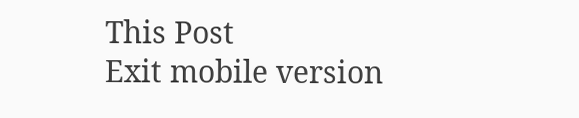This Post
Exit mobile version